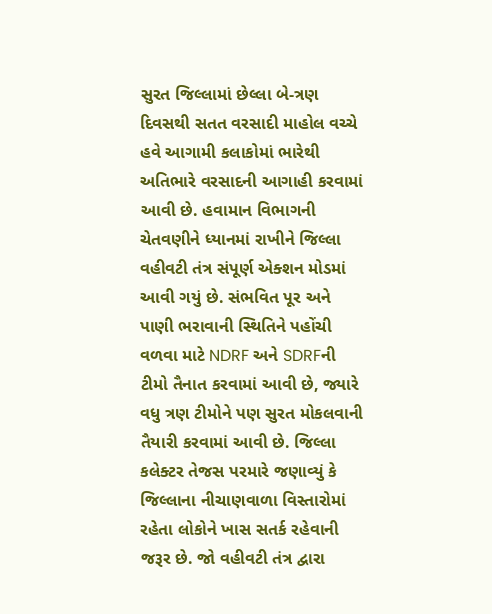સુરત જિલ્લામાં છેલ્લા બે-ત્રણ દિવસથી સતત વરસાદી માહોલ વચ્ચે હવે આગામી કલાકોમાં ભારેથી અતિભારે વરસાદની આગાહી કરવામાં આવી છે. હવામાન વિભાગની ચેતવણીને ધ્યાનમાં રાખીને જિલ્લા વહીવટી તંત્ર સંપૂર્ણ એક્શન મોડમાં આવી ગયું છે. સંભવિત પૂર અને પાણી ભરાવાની સ્થિતિને પહોંચી વળવા માટે NDRF અને SDRFની ટીમો તૈનાત કરવામાં આવી છે, જ્યારે વધુ ત્રણ ટીમોને પણ સુરત મોકલવાની તૈયારી કરવામાં આવી છે. જિલ્લા કલેક્ટર તેજસ પરમારે જણાવ્યું કે જિલ્લાના નીચાણવાળા વિસ્તારોમાં રહેતા લોકોને ખાસ સતર્ક રહેવાની જરૂર છે. જો વહીવટી તંત્ર દ્વારા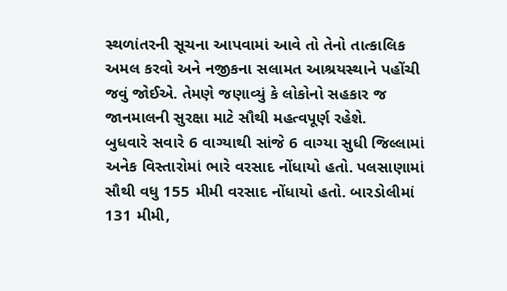સ્થળાંતરની સૂચના આપવામાં આવે તો તેનો તાત્કાલિક અમલ કરવો અને નજીકના સલામત આશ્રયસ્થાને પહોંચી જવું જોઈએ. તેમણે જણાવ્યું કે લોકોનો સહકાર જ જાનમાલની સુરક્ષા માટે સૌથી મહત્વપૂર્ણ રહેશે.
બુધવારે સવારે 6 વાગ્યાથી સાંજે 6 વાગ્યા સુધી જિલ્લામાં અનેક વિસ્તારોમાં ભારે વરસાદ નોંધાયો હતો. પલસાણામાં સૌથી વધુ 155 મીમી વરસાદ નોંધાયો હતો. બારડોલીમાં 131 મીમી,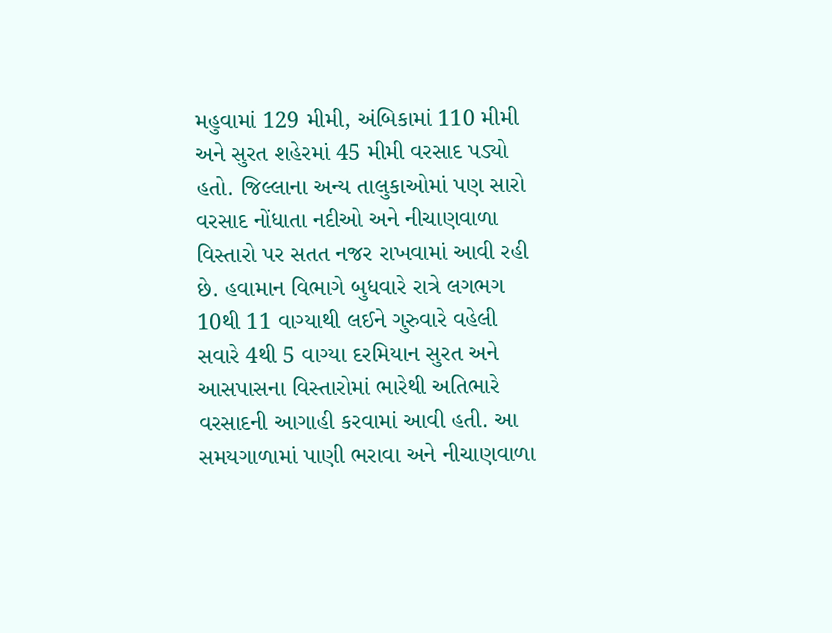મહુવામાં 129 મીમી, અંબિકામાં 110 મીમી અને સુરત શહેરમાં 45 મીમી વરસાદ પડ્યો હતો. જિલ્લાના અન્ય તાલુકાઓમાં પણ સારો વરસાદ નોંધાતા નદીઓ અને નીચાણવાળા વિસ્તારો પર સતત નજર રાખવામાં આવી રહી છે. હવામાન વિભાગે બુધવારે રાત્રે લગભગ 10થી 11 વાગ્યાથી લઈને ગુરુવારે વહેલી સવારે 4થી 5 વાગ્યા દરમિયાન સુરત અને આસપાસના વિસ્તારોમાં ભારેથી અતિભારે વરસાદની આગાહી કરવામાં આવી હતી. આ સમયગાળામાં પાણી ભરાવા અને નીચાણવાળા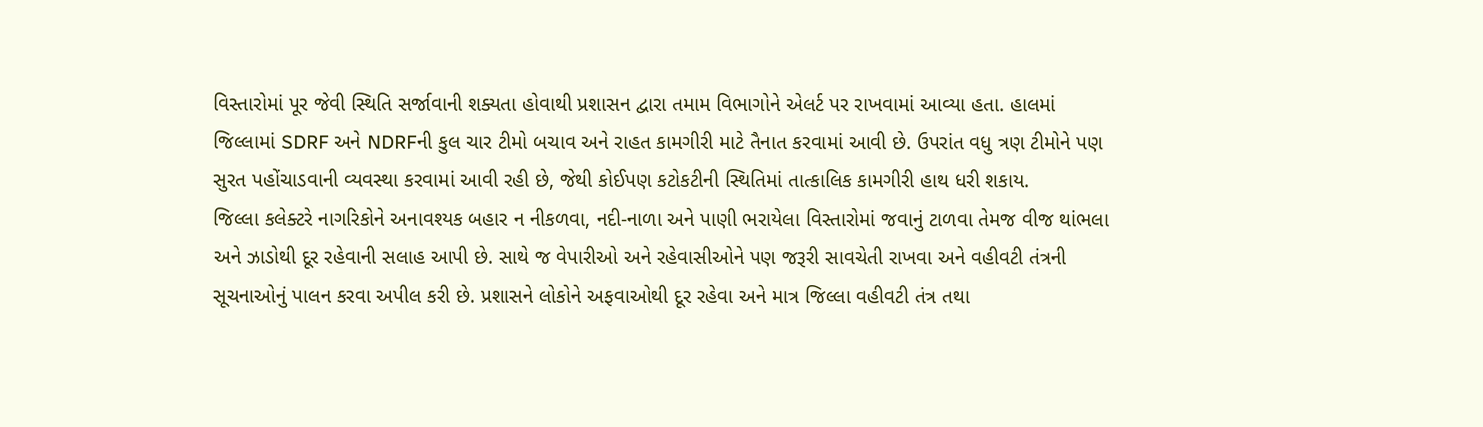વિસ્તારોમાં પૂર જેવી સ્થિતિ સર્જાવાની શક્યતા હોવાથી પ્રશાસન દ્વારા તમામ વિભાગોને એલર્ટ પર રાખવામાં આવ્યા હતા. હાલમાં જિલ્લામાં SDRF અને NDRFની કુલ ચાર ટીમો બચાવ અને રાહત કામગીરી માટે તૈનાત કરવામાં આવી છે. ઉપરાંત વધુ ત્રણ ટીમોને પણ સુરત પહોંચાડવાની વ્યવસ્થા કરવામાં આવી રહી છે, જેથી કોઈપણ કટોકટીની સ્થિતિમાં તાત્કાલિક કામગીરી હાથ ધરી શકાય.
જિલ્લા કલેક્ટરે નાગરિકોને અનાવશ્યક બહાર ન નીકળવા, નદી-નાળા અને પાણી ભરાયેલા વિસ્તારોમાં જવાનું ટાળવા તેમજ વીજ થાંભલા અને ઝાડોથી દૂર રહેવાની સલાહ આપી છે. સાથે જ વેપારીઓ અને રહેવાસીઓને પણ જરૂરી સાવચેતી રાખવા અને વહીવટી તંત્રની સૂચનાઓનું પાલન કરવા અપીલ કરી છે. પ્રશાસને લોકોને અફવાઓથી દૂર રહેવા અને માત્ર જિલ્લા વહીવટી તંત્ર તથા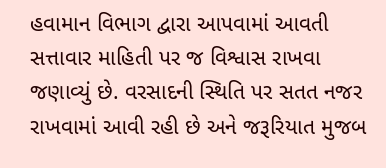હવામાન વિભાગ દ્વારા આપવામાં આવતી સત્તાવાર માહિતી પર જ વિશ્વાસ રાખવા જણાવ્યું છે. વરસાદની સ્થિતિ પર સતત નજર રાખવામાં આવી રહી છે અને જરૂરિયાત મુજબ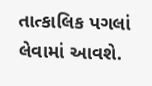તાત્કાલિક પગલાં લેવામાં આવશે.